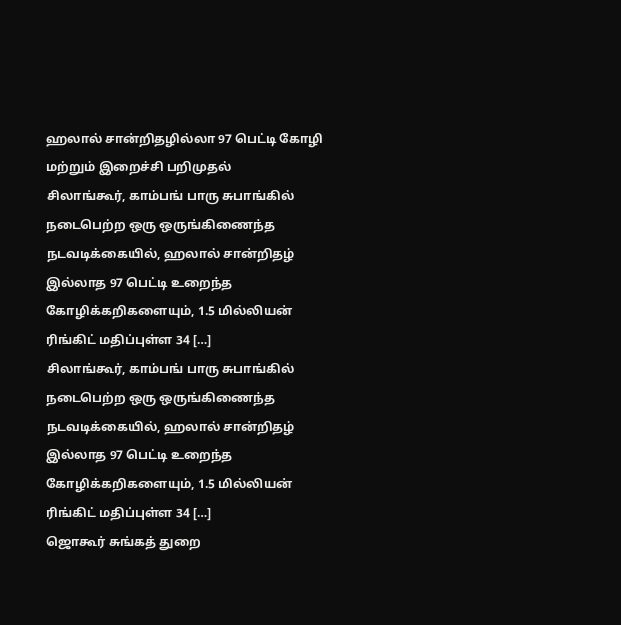ஹலால் சான்றிதழில்லா 97 பெட்டி கோழி மற்றும் இறைச்சி பறிமுதல்
சிலாங்கூர், காம்பங் பாரு சுபாங்கில் நடைபெற்ற ஒரு ஒருங்கிணைந்த நடவடிக்கையில், ஹலால் சான்றிதழ் இல்லாத 97 பெட்டி உறைந்த கோழிக்கறிகளையும், 1.5 மில்லியன் ரிங்கிட் மதிப்புள்ள 34 […]
சிலாங்கூர், காம்பங் பாரு சுபாங்கில் நடைபெற்ற ஒரு ஒருங்கிணைந்த நடவடிக்கையில், ஹலால் சான்றிதழ் இல்லாத 97 பெட்டி உறைந்த கோழிக்கறிகளையும், 1.5 மில்லியன் ரிங்கிட் மதிப்புள்ள 34 […]
ஜொகூர் சுங்கத் துறை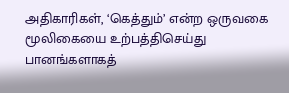அதிகாரிகள், ‘கெத்தும்’ என்ற ஒருவகை மூலிகையை உற்பத்திசெய்து பானங்களாகத்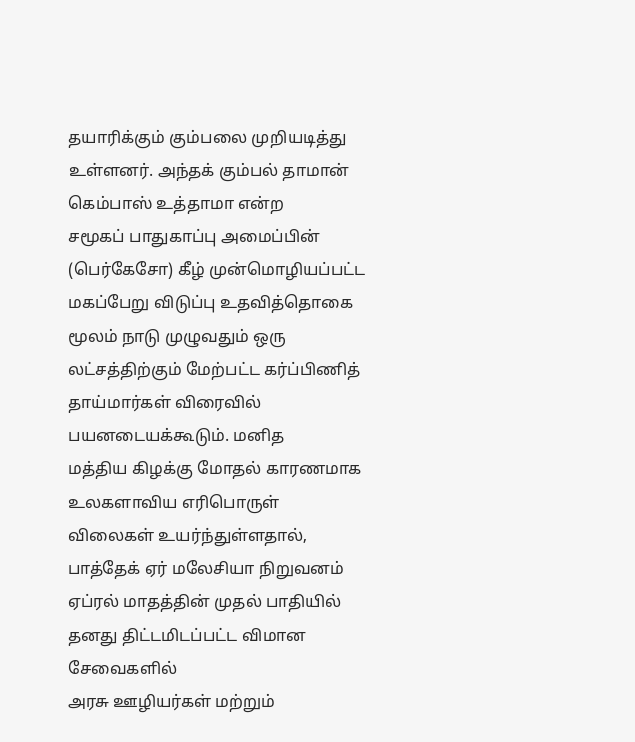தயாரிக்கும் கும்பலை முறியடித்து உள்ளனர். அந்தக் கும்பல் தாமான் கெம்பாஸ் உத்தாமா என்ற
சமூகப் பாதுகாப்பு அமைப்பின் (பெர்கேசோ) கீழ் முன்மொழியப்பட்ட மகப்பேறு விடுப்பு உதவித்தொகை மூலம் நாடு முழுவதும் ஒரு லட்சத்திற்கும் மேற்பட்ட கர்ப்பிணித் தாய்மார்கள் விரைவில் பயனடையக்கூடும். மனித
மத்திய கிழக்கு மோதல் காரணமாக உலகளாவிய எரிபொருள் விலைகள் உயர்ந்துள்ளதால், பாத்தேக் ஏர் மலேசியா நிறுவனம் ஏப்ரல் மாதத்தின் முதல் பாதியில் தனது திட்டமிடப்பட்ட விமான சேவைகளில்
அரசு ஊழியர்கள் மற்றும்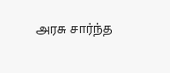அரசு சார்ந்த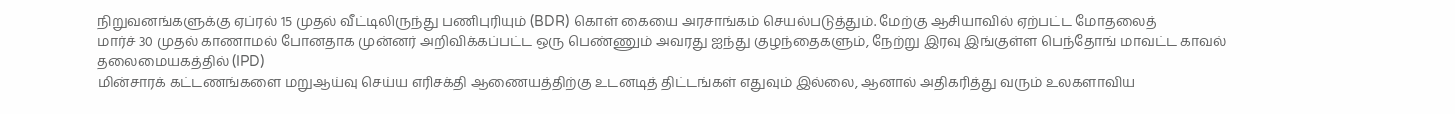நிறுவனங்களுக்கு ஏப்ரல் 15 முதல் வீட்டிலிருந்து பணிபுரியும் (BDR) கொள் கையை அரசாங்கம் செயல்படுத்தும். மேற்கு ஆசியாவில் ஏற்பட்ட மோதலைத்
மார்ச் 30 முதல் காணாமல் போனதாக முன்னர் அறிவிக்கப்பட்ட ஒரு பெண்ணும் அவரது ஐந்து குழந்தைகளும், நேற்று இரவு இங்குள்ள பெந்தோங் மாவட்ட காவல் தலைமையகத்தில் (IPD)
மின்சாரக் கட்டணங்களை மறுஆய்வு செய்ய எரிசக்தி ஆணையத்திற்கு உடனடித் திட்டங்கள் எதுவும் இல்லை, ஆனால் அதிகரித்து வரும் உலகளாவிய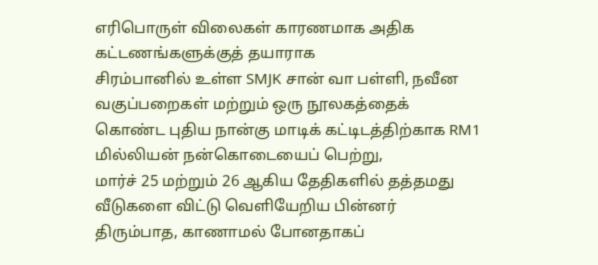எரிபொருள் விலைகள் காரணமாக அதிக கட்டணங்களுக்குத் தயாராக
சிரம்பானில் உள்ள SMJK சான் வா பள்ளி, நவீன வகுப்பறைகள் மற்றும் ஒரு நூலகத்தைக் கொண்ட புதிய நான்கு மாடிக் கட்டிடத்திற்காக RM1 மில்லியன் நன்கொடையைப் பெற்று,
மார்ச் 25 மற்றும் 26 ஆகிய தேதிகளில் தத்தமது வீடுகளை விட்டு வெளியேறிய பின்னர் திரும்பாத, காணாமல் போனதாகப்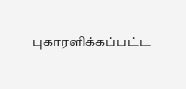புகாரளிக்கப்பட்ட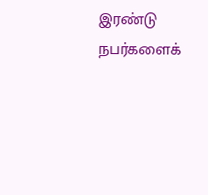இரண்டு நபர்களைக்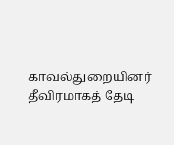காவல்துறையினர் தீவிரமாகத் தேடி